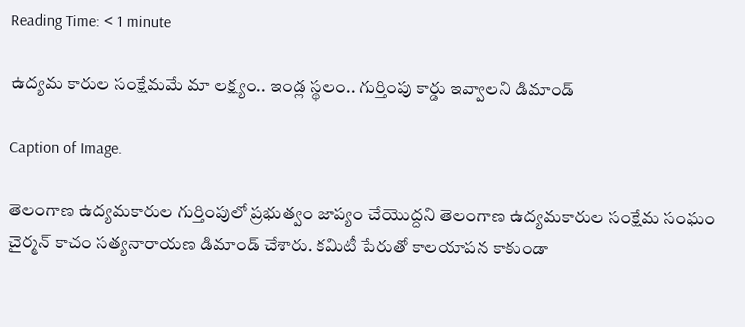Reading Time: < 1 minute

ఉద్యమ కారుల సంక్షేమమే మా లక్ష్యం.. ఇండ్ల స్థలం.. గుర్తింపు కార్డు ఇవ్వాలని డిమాండ్

Caption of Image.

తెలంగాణ ఉద్యమకారుల గుర్తింపులో ప్రభుత్వం జాప్యం చేయొద్దని తెలంగాణ ఉద్యమకారుల సంక్షేమ సంఘం చైర్మన్ కాచం సత్యనారాయణ డిమాండ్ చేశారు. కమిటీ పేరుతో కాలయాపన కాకుండా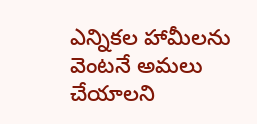ఎన్నికల హామీలను వెంటనే అమలు చేయాలని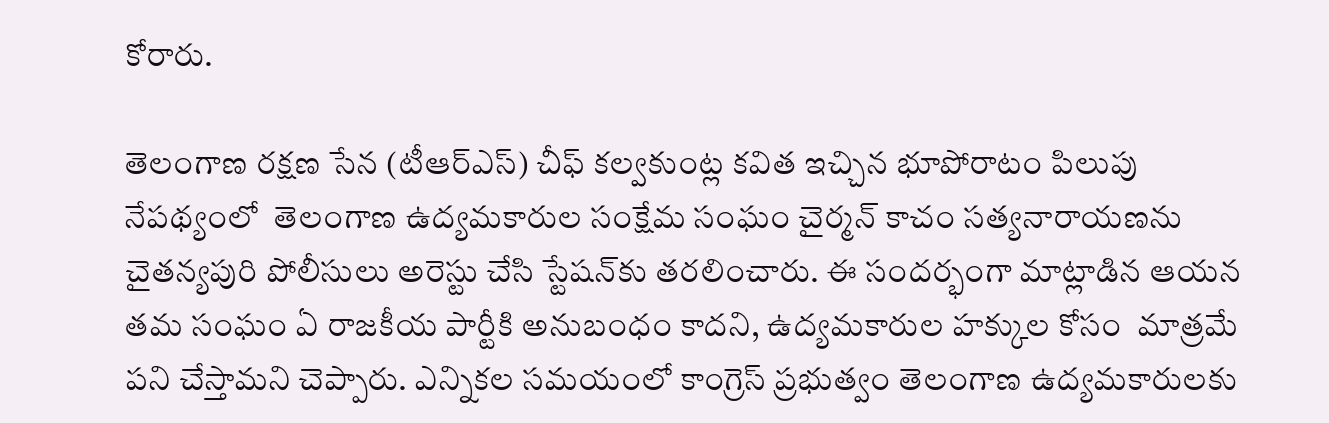కోరారు.

తెలంగాణ రక్షణ సేన (టీఆర్ఎస్) చీఫ్ కల్వకుంట్ల కవిత ఇచ్చిన భూపోరాటం పిలుపు నేపథ్యంలో  తెలంగాణ ఉద్యమకారుల సంక్షేమ సంఘం చైర్మన్ కాచం సత్యనారాయణను చైతన్యపురి పోలీసులు అరెస్టు చేసి స్టేషన్‌కు తరలించారు. ఈ సందర్భంగా మాట్లాడిన ఆయన తమ సంఘం ఏ రాజకీయ పార్టీకి అనుబంధం కాదని, ఉద్యమకారుల హక్కుల కోసం  మాత్రమే పని చేస్తామని చెప్పారు. ఎన్నికల సమయంలో కాంగ్రెస్ ప్రభుత్వం తెలంగాణ ఉద్యమకారులకు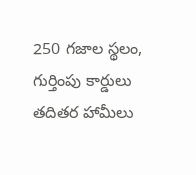250 గజాల స్థలం, గుర్తింపు కార్డులు తదితర హామీలు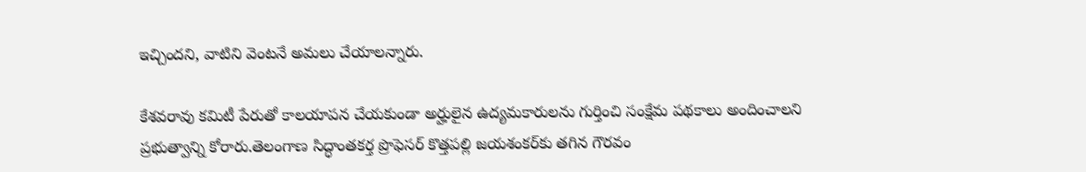ఇచ్చిందని, వాటిని వెంటనే అమలు చేయాలన్నారు.

కేశవరావు కమిటీ పేరుతో కాలయాపన చేయకుండా అర్హులైన ఉద్యమకారులను గుర్తించి సంక్షేమ పథకాలు అందించాలని ప్రభుత్వాన్ని కోరారు.తెలంగాణ సిద్ధాంతకర్త ప్రొఫెసర్ కొత్తపల్లి జయశంకర్‌కు తగిన గౌరవం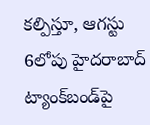కల్పిస్తూ, ఆగస్టు 6లోపు హైదరాబాద్ ట్యాంక్‌బండ్‌పై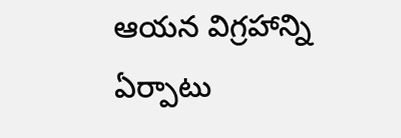ఆయన విగ్రహాన్ని ఏర్పాటు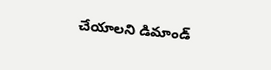చేయాలని డిమాండ్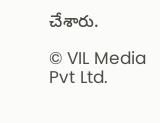చేశారు.

© VIL Media Pvt Ltd.